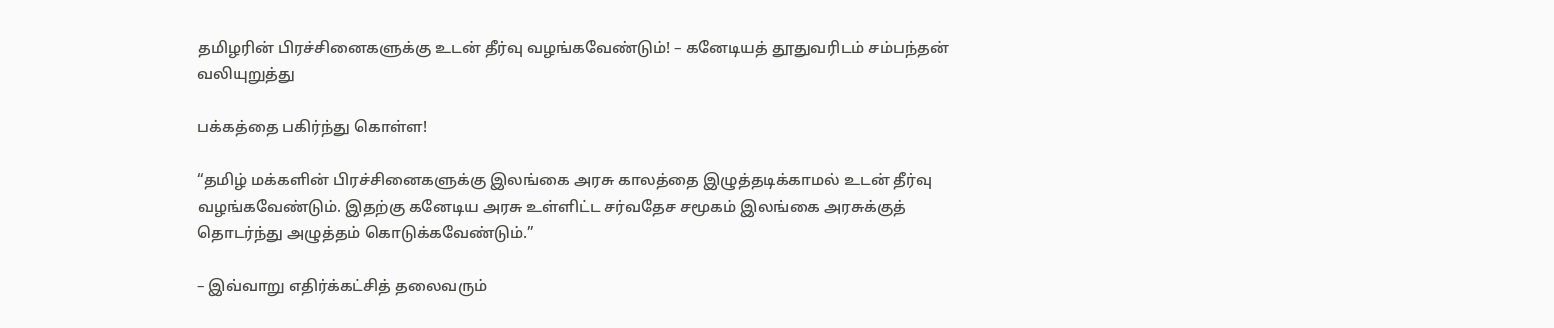தமிழரின் பிரச்சினைகளுக்கு உடன் தீர்வு வழங்கவேண்டும்! – கனேடியத் தூதுவரிடம் சம்பந்தன் வலியுறுத்து

பக்கத்தை பகிர்ந்து கொள்ள!

“தமிழ் மக்களின் பிரச்சினைகளுக்கு இலங்கை அரசு காலத்தை இழுத்தடிக்காமல் உடன் தீர்வு வழங்கவேண்டும். இதற்கு கனேடிய அரசு உள்ளிட்ட சர்வதேச சமூகம் இலங்கை அரசுக்குத் தொடர்ந்து அழுத்தம் கொடுக்கவேண்டும்.”

– இவ்வாறு எதிர்க்கட்சித் தலைவரும்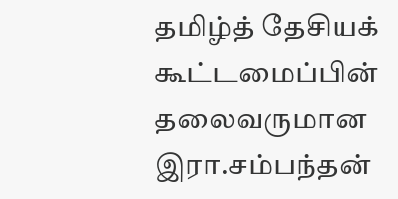தமிழ்த் தேசியக் கூட்டமைப்பின் தலைவருமான இரா.சம்பந்தன்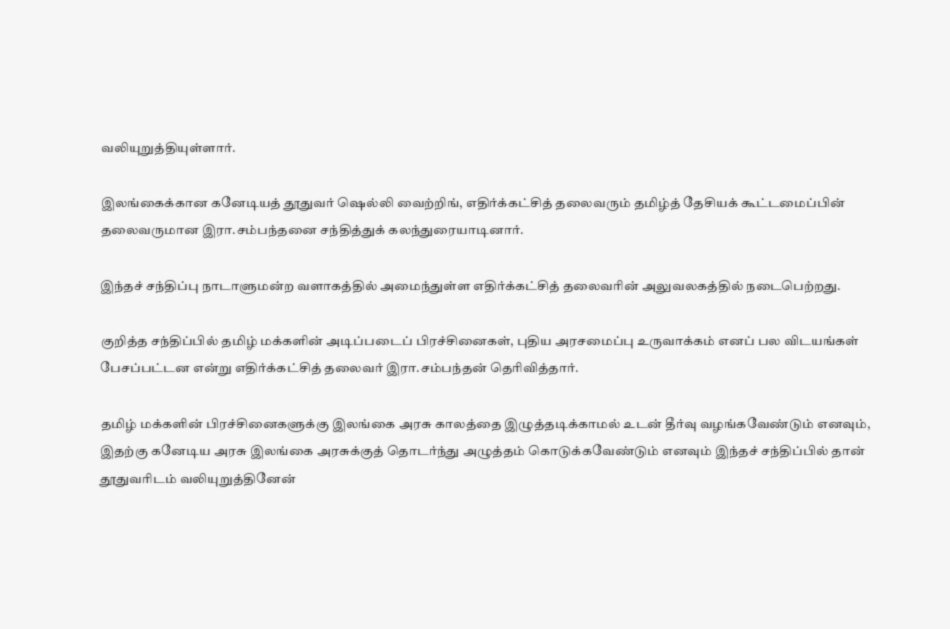வலியுறுத்தியுள்ளார்.

இலங்கைக்கான கனேடியத் தூதுவர் ஷெல்லி வைற்றிங், எதிர்க்கட்சித் தலைவரும் தமிழ்த் தேசியக் கூட்டமைப்பின் தலைவருமான இரா.சம்பந்தனை சந்தித்துக் கலந்துரையாடினார்.

இந்தச் சந்திப்பு நாடாளுமன்ற வளாகத்தில் அமைந்துள்ள எதிர்க்கட்சித் தலைவரின் அலுவலகத்தில் நடைபெற்றது.

குறித்த சந்திப்பில் தமிழ் மக்களின் அடிப்படைப் பிரச்சினைகள், புதிய அரசமைப்பு உருவாக்கம் எனப் பல விடயங்கள் பேசப்பட்டன என்று எதிர்க்கட்சித் தலைவர் இரா.சம்பந்தன் தெரிவித்தார்.

தமிழ் மக்களின் பிரச்சினைகளுக்கு இலங்கை அரசு காலத்தை இழுத்தடிக்காமல் உடன் தீர்வு வழங்கவேண்டும் எனவும், இதற்கு கனேடிய அரசு இலங்கை அரசுக்குத் தொடர்ந்து அழுத்தம் கொடுக்கவேண்டும் எனவும் இந்தச் சந்திப்பில் தான் தூதுவரிடம் வலியுறுத்தினேன்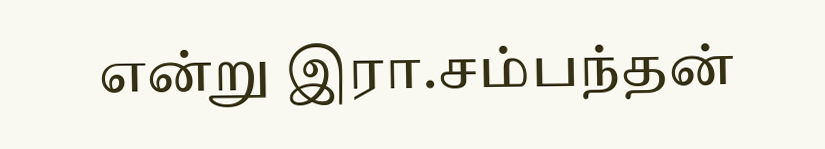என்று இரா.சம்பந்தன்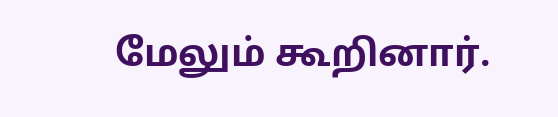மேலும் கூறினார்.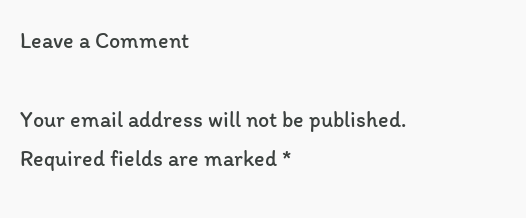Leave a Comment

Your email address will not be published. Required fields are marked *